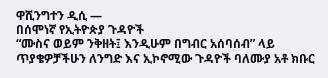ዋሺንግተን ዲሲ —
በሰሞነኛ የኢትዮጵያ ጉዳዮች
“ሙስና ወይም ንቅዘት፤ እንዲሁም በግብር አሰባሰብ” ላይ ጥያቄዎቻችሁን ለንግድ እና ኢኮኖሚው ጉዳዮች ባለሙያ አቶ ክቡር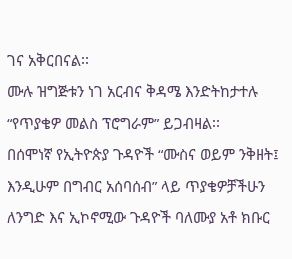ገና አቅርበናል፡፡
ሙሉ ዝግጅቱን ነገ አርብና ቅዳሜ እንድትከታተሉ “የጥያቄዎ መልስ ፕሮግራም” ይጋብዛል፡፡
በሰሞነኛ የኢትዮጵያ ጉዳዮች “ሙስና ወይም ንቅዘት፤ እንዲሁም በግብር አሰባሰብ” ላይ ጥያቄዎቻችሁን ለንግድ እና ኢኮኖሚው ጉዳዮች ባለሙያ አቶ ክቡር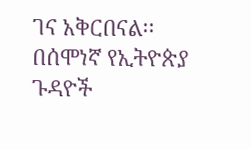ገና አቅርበናል፡፡
በሰሞነኛ የኢትዮጵያ ጉዳዮች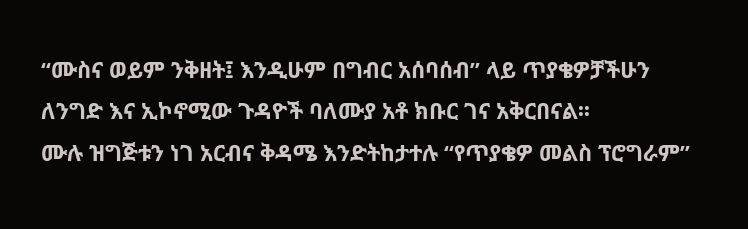“ሙስና ወይም ንቅዘት፤ እንዲሁም በግብር አሰባሰብ” ላይ ጥያቄዎቻችሁን ለንግድ እና ኢኮኖሚው ጉዳዮች ባለሙያ አቶ ክቡር ገና አቅርበናል፡፡
ሙሉ ዝግጅቱን ነገ አርብና ቅዳሜ እንድትከታተሉ “የጥያቄዎ መልስ ፕሮግራም”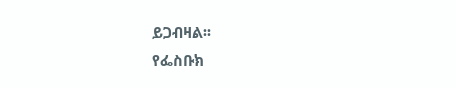ይጋብዛል፡፡
የፌስቡክ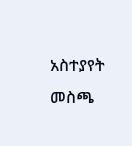አስተያየት መስጫ